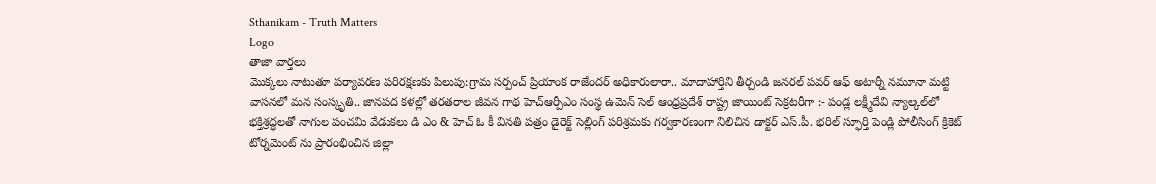Sthanikam - Truth Matters
Logo
తాజా వార్తలు
మొక్కలు నాటుతూ పర్యావరణ పరిరక్షణకు పిలుపు:గ్రామ సర్పంచ్ ప్రియాంక రాజేందర్ అధికారులారా.. మాదాహార్తిని తీర్చండి జనరల్ పవర్ ఆఫ్ అటార్నీ నమూనా మట్టి వాసనలో మన సంస్కృతి.. జానపద కళల్లో తరతరాల జీవన గాథ హెచ్ఆర్పీఎం సంస్థ ఉమెన్ సెల్ ఆంధ్రప్రదేశ్ రాష్ట్ర జాయింట్ సెక్రటరీగా :- పండ్ల లక్ష్మీదేవి న్యాల్కల్‌లో భక్తిశ్రద్ధలతో నాగుల పంచమి వేడుకలు డి ఎం & హెచ్ ఓ కీ వినతి పత్రం డైరెక్ట్ సెల్లింగ్ పరిశ్రమకు గర్వకారణంగా నిలిచిన డాక్టర్ ఎస్.పీ. భరిల్ స్ఫూర్తి పెండ్లి పోలీసింగ్ క్రికెట్ టోర్నమెంట్ ను ప్రారంభించిన జిల్లా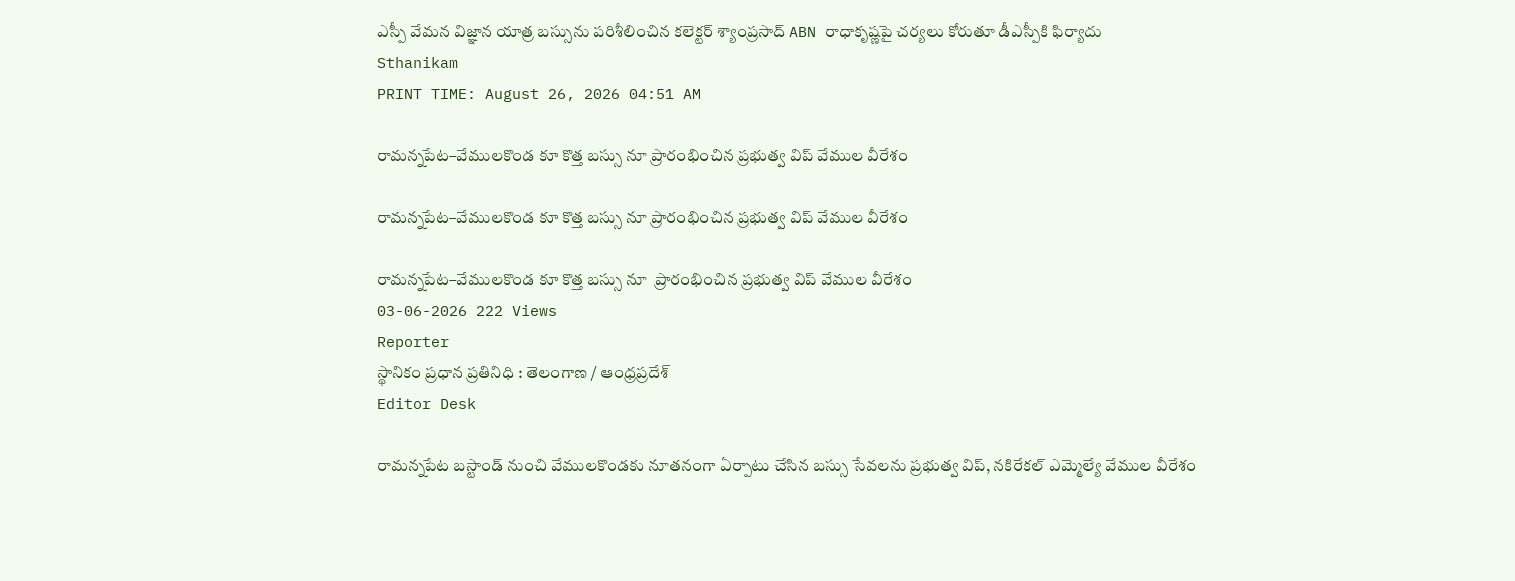ఎస్పీ వేమన విజ్ఞాన యాత్ర బస్సును పరిశీలించిన కలెక్టర్ శ్యాంప్రసాద్ ABN రాధాకృష్ణపై చర్యలు కోరుతూ డీఎస్పీకి ఫిర్యాదు
Sthanikam
PRINT TIME: August 26, 2026 04:51 AM

రామన్నపేట–వేములకొండ కూ కొత్త బస్సు నూ ప్రారంభించిన ప్రభుత్వ విప్ వేముల వీరేశం

రామన్నపేట–వేములకొండ కూ కొత్త బస్సు నూ ప్రారంభించిన ప్రభుత్వ విప్ వేముల వీరేశం

రామన్నపేట–వేములకొండ కూ కొత్త బస్సు నూ  ప్రారంభించిన ప్రభుత్వ విప్ వేముల వీరేశం
03-06-2026 222 Views
Reporter
స్థానికం ప్రధాన ప్రతినిధి : తెలంగాణ / ఆంధ్రప్రదేశ్
Editor Desk

రామన్నపేట బస్టాండ్‌ నుంచి వేములకొండకు నూతనంగా ఏర్పాటు చేసిన బస్సు సేవలను ప్రభుత్వ విప్‌, నకిరేకల్ ఎమ్మెల్యే వేముల వీరేశం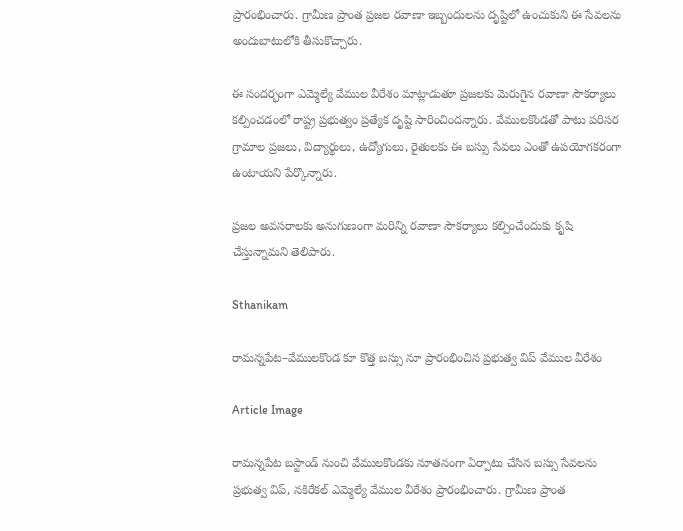ప్రారంభించారు. గ్రామీణ ప్రాంత ప్రజల రవాణా ఇబ్బందులను దృష్టిలో ఉంచుకుని ఈ సేవలను అందుబాటులోకి తీసుకొచ్చారు.

ఈ సందర్భంగా ఎమ్మెల్యే వేముల వీరేశం మాట్లాడుతూ ప్రజలకు మెరుగైన రవాణా సౌకర్యాలు కల్పించడంలో రాష్ట్ర ప్రభుత్వం ప్రత్యేక దృష్టి సారించిందన్నారు. వేములకొండతో పాటు పరిసర గ్రామాల ప్రజలు, విద్యార్థులు, ఉద్యోగులు, రైతులకు ఈ బస్సు సేవలు ఎంతో ఉపయోగకరంగా ఉంటాయని పేర్కొన్నారు.

ప్రజల అవసరాలకు అనుగుణంగా మరిన్ని రవాణా సౌకర్యాలు కల్పించేందుకు కృషి చేస్తున్నామని తెలిపారు.

Sthanikam

రామన్నపేట–వేములకొండ కూ కొత్త బస్సు నూ ప్రారంభించిన ప్రభుత్వ విప్ వేముల వీరేశం

Article Image

రామన్నపేట బస్టాండ్‌ నుంచి వేములకొండకు నూతనంగా ఏర్పాటు చేసిన బస్సు సేవలను ప్రభుత్వ విప్‌, నకిరేకల్ ఎమ్మెల్యే వేముల వీరేశం ప్రారంభించారు. గ్రామీణ ప్రాంత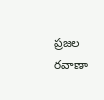ప్రజల రవాణా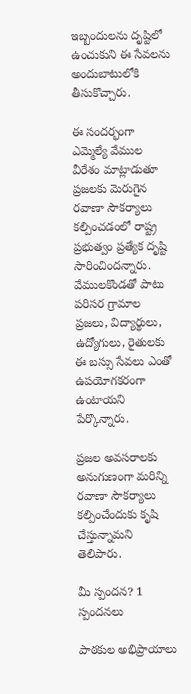ఇబ్బందులను దృష్టిలో ఉంచుకుని ఈ సేవలను అందుబాటులోకి తీసుకొచ్చారు.

ఈ సందర్భంగా ఎమ్మెల్యే వేముల వీరేశం మాట్లాడుతూ ప్రజలకు మెరుగైన రవాణా సౌకర్యాలు కల్పించడంలో రాష్ట్ర ప్రభుత్వం ప్రత్యేక దృష్టి సారించిందన్నారు. వేములకొండతో పాటు పరిసర గ్రామాల ప్రజలు, విద్యార్థులు, ఉద్యోగులు, రైతులకు ఈ బస్సు సేవలు ఎంతో ఉపయోగకరంగా ఉంటాయని పేర్కొన్నారు.

ప్రజల అవసరాలకు అనుగుణంగా మరిన్ని రవాణా సౌకర్యాలు కల్పించేందుకు కృషి చేస్తున్నామని తెలిపారు.

మీ స్పందన? 1 స్పందనలు

పాఠకుల అభిప్రాయాలు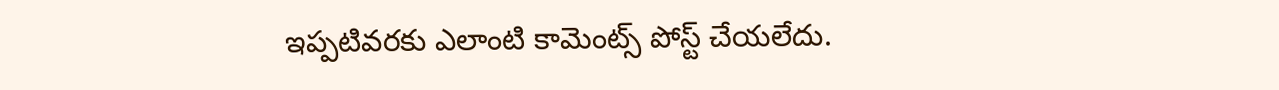ఇప్పటివరకు ఎలాంటి కామెంట్స్ పోస్ట్ చేయలేదు.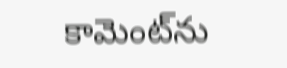కామెంట్‌ను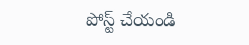పోస్ట్ చేయండి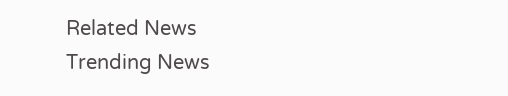Related News
Trending News